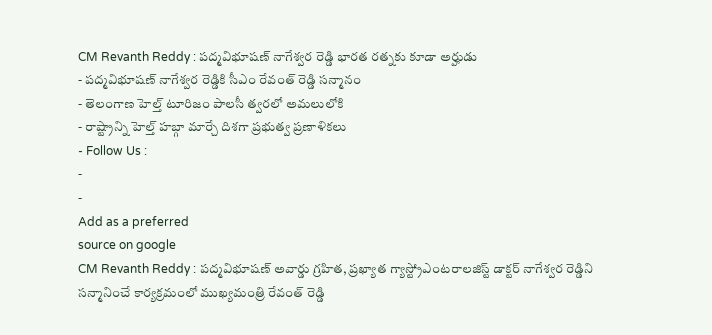CM Revanth Reddy : పద్మవిభూషణ్ నాగేశ్వర రెడ్డి భారత రత్నకు కూడా అర్హుడు
- పద్మవిభూషణ్ నాగేశ్వర రెడ్డికి సీఎం రేవంత్ రెడ్డి సన్మానం
- తెలంగాణ హెల్త్ టూరిజం పాలసీ త్వరలో అమలులోకి
- రాష్ట్రాన్ని హెల్త్ హబ్గా మార్చే దిశగా ప్రభుత్వ ప్రణాళికలు
- Follow Us :
-
-
Add as a preferred
source on google
CM Revanth Reddy : పద్మవిభూషణ్ అవార్డు గ్రహిత, ప్రఖ్యాత గ్యాస్ట్రోఎంటరాలజిస్ట్ డాక్టర్ నాగేశ్వర రెడ్డిని సన్మానించే కార్యక్రమంలో ముఖ్యమంత్రి రేవంత్ రెడ్డి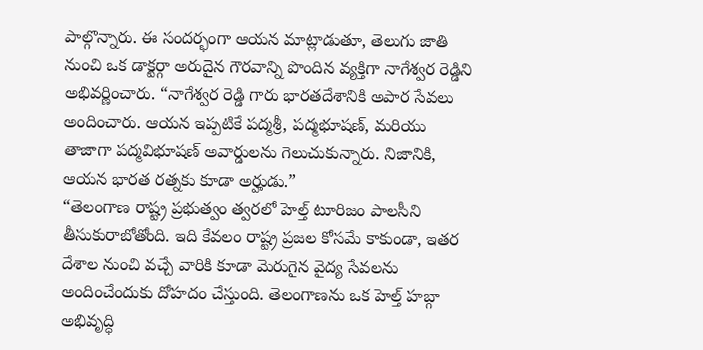పాల్గొన్నారు. ఈ సందర్భంగా ఆయన మాట్లాడుతూ, తెలుగు జాతి నుంచి ఒక డాక్టర్గా అరుదైన గౌరవాన్ని పొందిన వ్యక్తిగా నాగేశ్వర రెడ్డిని అభివర్ణించారు. “నాగేశ్వర రెడ్డి గారు భారతదేశానికి అపార సేవలు అందించారు. ఆయన ఇప్పటికే పద్మశ్రీ, పద్మభూషణ్, మరియు తాజాగా పద్మవిభూషణ్ అవార్డులను గెలుచుకున్నారు. నిజానికి, ఆయన భారత రత్నకు కూడా అర్హుడు.”
“తెలంగాణ రాష్ట్ర ప్రభుత్వం త్వరలో హెల్త్ టూరిజం పాలసీని తీసుకురాబోతోంది. ఇది కేవలం రాష్ట్ర ప్రజల కోసమే కాకుండా, ఇతర దేశాల నుంచి వచ్చే వారికి కూడా మెరుగైన వైద్య సేవలను అందించేందుకు దోహదం చేస్తుంది. తెలంగాణను ఒక హెల్త్ హబ్గా అభివృద్ధి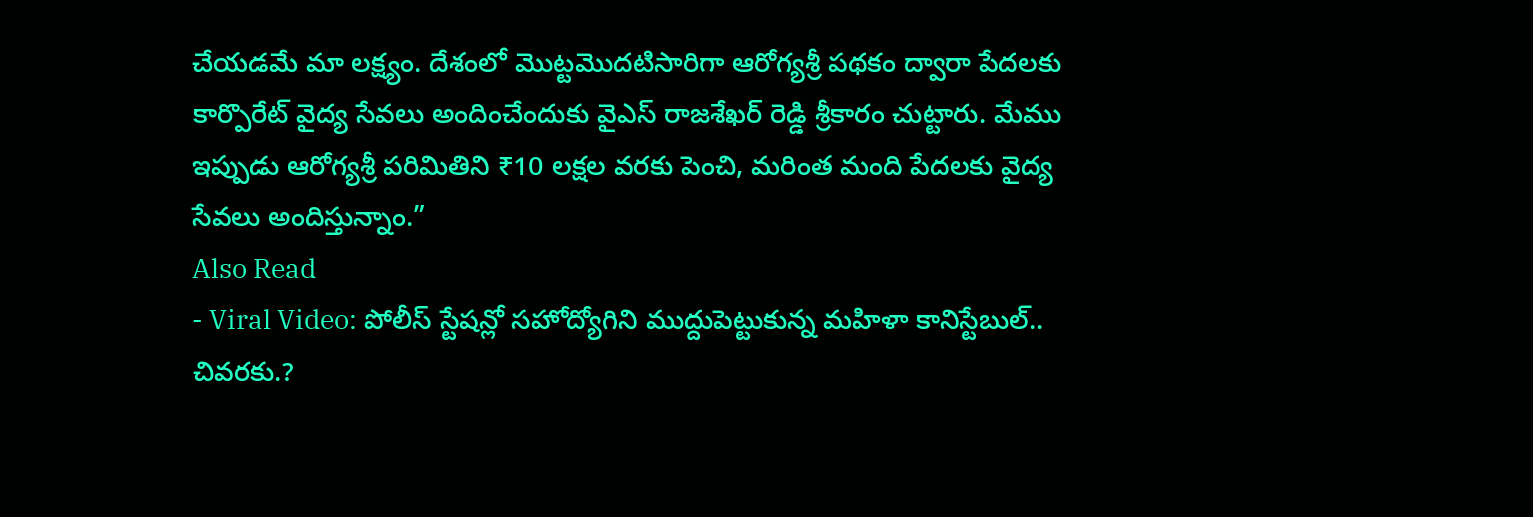చేయడమే మా లక్ష్యం. దేశంలో మొట్టమొదటిసారిగా ఆరోగ్యశ్రీ పథకం ద్వారా పేదలకు కార్పొరేట్ వైద్య సేవలు అందించేందుకు వైఎస్ రాజశేఖర్ రెడ్డి శ్రీకారం చుట్టారు. మేము ఇప్పుడు ఆరోగ్యశ్రీ పరిమితిని ₹10 లక్షల వరకు పెంచి, మరింత మంది పేదలకు వైద్య సేవలు అందిస్తున్నాం.”
Also Read
- Viral Video: పోలీస్ స్టేషన్లో సహోద్యోగిని ముద్దుపెట్టుకున్న మహిళా కానిస్టేబుల్.. చివరకు.?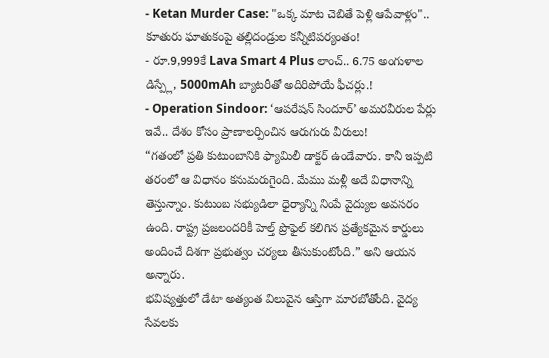- Ketan Murder Case: "ఒక్క మాట చెబితే పెళ్లి ఆపేవాళ్లం".. కూతురు ఘాతుకంపై తల్లిదండ్రుల కన్నీటిపర్యంతం!
- రూ.9,999కే Lava Smart 4 Plus లాంచ్.. 6.75 అంగుళాల డిస్ప్లే, 5000mAh బ్యాటరీతో అదిరిపోయే ఫీచర్లు.!
- Operation Sindoor: ‘ఆపరేషన్ సిందూర్’ అమరవీరుల పేర్లు ఇవే.. దేశం కోసం ప్రాణాలర్పించిన ఆరుగురు వీరులు!
“గతంలో ప్రతి కుటుంబానికి ఫ్యామిలీ డాక్టర్ ఉండేవారు. కానీ ఇప్పటి తరంలో ఆ విధానం కనుమరుగైంది. మేము మళ్లీ అదే విధానాన్ని తెస్తున్నాం. కుటుంబ సభ్యుడిలా ధైర్యాన్ని నింపే వైద్యుల అవసరం ఉంది. రాష్ట్ర ప్రజలందరికీ హెల్త్ ప్రొఫైల్ కలిగిన ప్రత్యేకమైన కార్డులు అందించే దిశగా ప్రభుత్వం చర్యలు తీసుకుంటోంది.” అని ఆయన అన్నారు.
భవిష్యత్తులో డేటా అత్యంత విలువైన ఆస్తిగా మారబోతోంది. వైద్య సేవలకు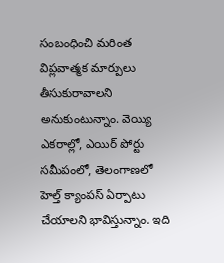సంబంధించి మరింత విప్లవాత్మక మార్పులు తీసుకురావాలని అనుకుంటున్నాం. వెయ్యి ఎకరాల్లో, ఎయిర్ పోర్టు సమీపంలో, తెలంగాణలో హెల్త్ క్యాంపస్ ఏర్పాటు చేయాలని భావిస్తున్నాం. ఇది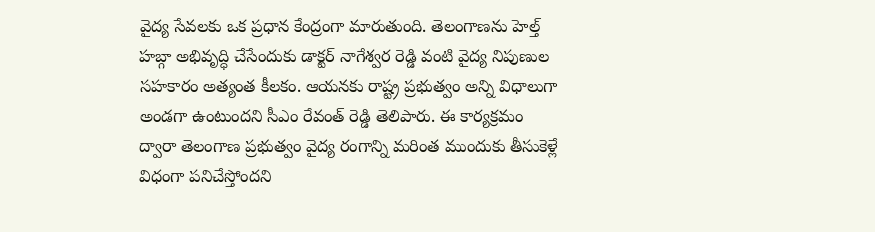వైద్య సేవలకు ఒక ప్రధాన కేంద్రంగా మారుతుంది. తెలంగాణను హెల్త్ హబ్గా అభివృద్ధి చేసేందుకు డాక్టర్ నాగేశ్వర రెడ్డి వంటి వైద్య నిపుణుల సహకారం అత్యంత కీలకం. ఆయనకు రాష్ట్ర ప్రభుత్వం అన్ని విధాలుగా అండగా ఉంటుందని సీఎం రేవంత్ రెడ్డి తెలిపారు. ఈ కార్యక్రమం ద్వారా తెలంగాణ ప్రభుత్వం వైద్య రంగాన్ని మరింత ముందుకు తీసుకెళ్లే విధంగా పనిచేస్తోందని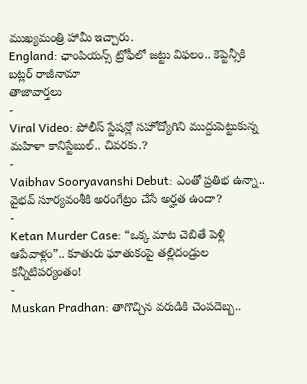ముఖ్యమంత్రి హామీ ఇచ్చారు.
England: ఛాంపియన్స్ ట్రోఫీలో జట్టు విఫలం.. కెప్టెన్సీకి బట్లర్ రాజీనామా
తాజావార్తలు
-
Viral Video: పోలీస్ స్టేషన్లో సహోద్యోగిని ముద్దుపెట్టుకున్న మహిళా కానిస్టేబుల్.. చివరకు.?
-
Vaibhav Sooryavanshi Debut: ఎంతో ప్రతిభ ఉన్నా.. వైభవ్ సూర్యవంశీకి అరంగేట్రం చేసే అర్హత ఉందా?
-
Ketan Murder Case: “ఒక్క మాట చెబితే పెళ్లి ఆపేవాళ్లం”.. కూతురు ఘాతుకంపై తల్లిదండ్రుల కన్నీటిపర్యంతం!
-
Muskan Pradhan: తాగొచ్చిన వరుడికి చెంపదెబ్బ..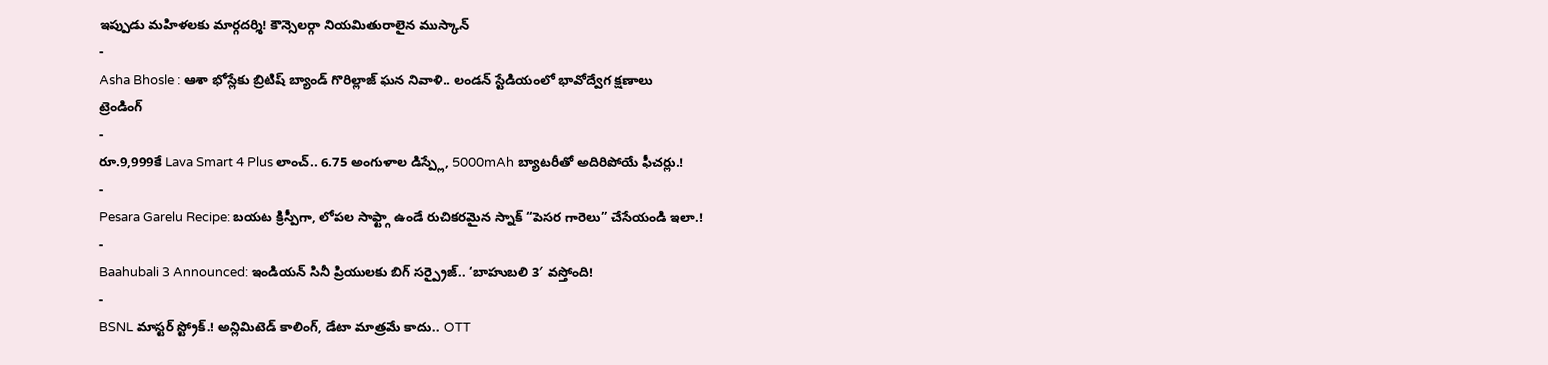ఇప్పుడు మహిళలకు మార్గదర్శి! కౌన్సెలర్గా నియమితురాలైన ముస్కాన్
-
Asha Bhosle : ఆశా భోస్లేకు బ్రిటిష్ బ్యాండ్ గొరిల్లాజ్ ఘన నివాళి.. లండన్ స్టేడియంలో భావోద్వేగ క్షణాలు
ట్రెండింగ్
-
రూ.9,999కే Lava Smart 4 Plus లాంచ్.. 6.75 అంగుళాల డిస్ప్లే, 5000mAh బ్యాటరీతో అదిరిపోయే ఫీచర్లు.!
-
Pesara Garelu Recipe: బయట క్రిస్పీగా, లోపల సాఫ్ట్గా ఉండే రుచికరమైన స్నాక్ “పెసర గారెలు” చేసేయండి ఇలా.!
-
Baahubali 3 Announced: ఇండియన్ సినీ ప్రియులకు బిగ్ సర్ప్రైజ్.. ‘బాహుబలి 3′ వస్తోంది!
-
BSNL మాస్టర్ స్ట్రోక్.! అన్లిమిటెడ్ కాలింగ్, డేటా మాత్రమే కాదు.. OTT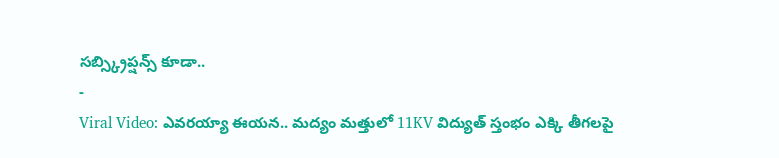సబ్స్క్రిప్షన్స్ కూడా..
-
Viral Video: ఎవరయ్యా ఈయన.. మద్యం మత్తులో 11KV విద్యుత్ స్తంభం ఎక్కి తీగలపై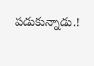పడుకున్నాడు.!